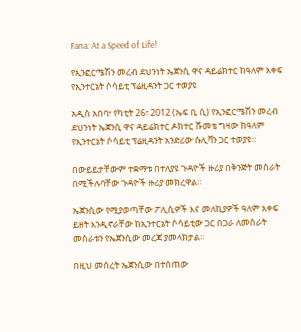Fana: At a Speed of Life!

የኢንፎርሜሽን መረብ ደህንነት ኤጀንሲ ዋና ዳይሬክተር ከዓለም አቀፍ የኢንተርኔት ሶሳይቲ ፕሬዚዳንት ጋር ተወያዩ

አዲስ አበባ፣ የካቲት 26፣ 2012 (ኤፍ ቢ ሲ) የኢንፎርሜሽን መረብ ደህንነት ኤጀንሲ ዋና ዳይሬክተር ዶክተር ሹመቴ ግዛው ከዓለም የኢንተርኔት ሶሳይቲ ፕሬዚዳንት አንድሪው ሱሊቫን ጋር ተወያዩ።

በውይይታቸውም ተቋማቱ በተለያዩ ጉዳዮች ዙሪያ በቅንጅት መስራት በሚችሉባቸው ጉዳዮች ዙሪያ መክረዋል።

ኤጀንሲው የሚያወጣቸው ፖሊሲዎች እና መለኪያዎች ዓለም አቀፍ ይዘት እንዲኖራቸው ከኢንተርኔት ሶሳይቲው ጋር በጋራ ለመስራት መስራቱን የኤጀንሲው መረጃ ያመላክታል።

በዚህ መሰረት ኤጀንሲው በተሰጠው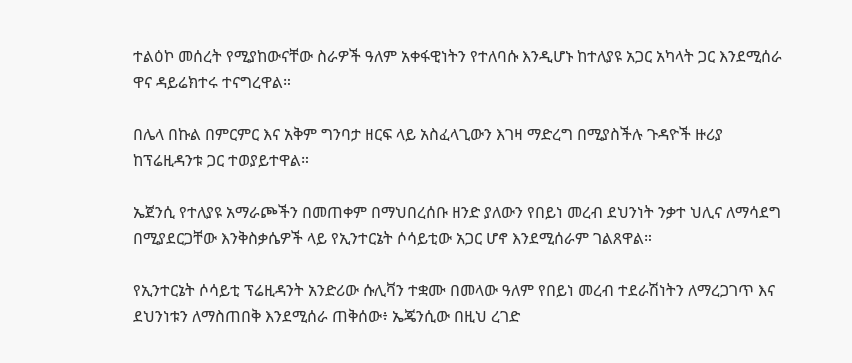ተልዕኮ መሰረት የሚያከውናቸው ስራዎች ዓለም አቀፋዊነትን የተለባሱ እንዲሆኑ ከተለያዩ አጋር አካላት ጋር እንደሚሰራ ዋና ዳይሬክተሩ ተናግረዋል።

በሌላ በኩል በምርምር እና አቅም ግንባታ ዘርፍ ላይ አስፈላጊውን እገዛ ማድረግ በሚያስችሉ ጉዳዮች ዙሪያ ከፕሬዚዳንቱ ጋር ተወያይተዋል።

ኤጀንሲ የተለያዩ አማራጮችን በመጠቀም በማህበረሰቡ ዘንድ ያለውን የበይነ መረብ ደህንነት ንቃተ ህሊና ለማሳደግ በሚያደርጋቸው እንቅስቃሴዎች ላይ የኢንተርኔት ሶሳይቲው አጋር ሆኖ እንደሚሰራም ገልጸዋል።

የኢንተርኔት ሶሳይቲ ፕሬዚዳንት አንድሪው ሱሊቫን ተቋሙ በመላው ዓለም የበይነ መረብ ተደራሽነትን ለማረጋገጥ እና ደህንነቱን ለማስጠበቅ እንደሚሰራ ጠቅሰው፥ ኤጄንሲው በዚህ ረገድ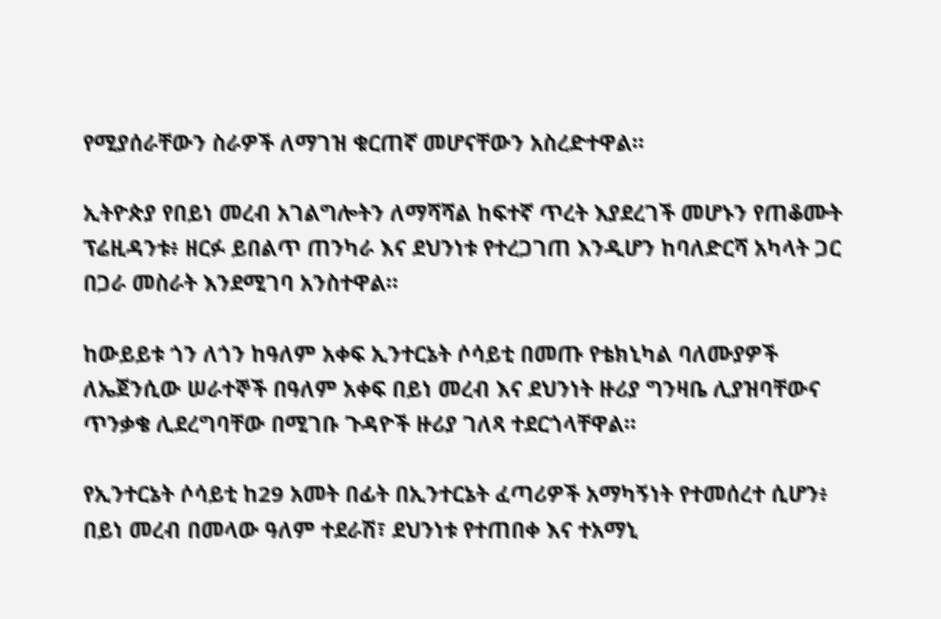የሚያሰራቸውን ስራዎች ለማገዝ ቁርጠኛ መሆናቸውን አስረድተዋል።

ኢትዮጵያ የበይነ መረብ አገልግሎትን ለማሻሻል ከፍተኛ ጥረት እያደረገች መሆኑን የጠቆሙት ፕሬዚዳንቱ፥ ዘርፉ ይበልጥ ጠንካራ እና ደህንነቱ የተረጋገጠ እንዲሆን ከባለድርሻ አካላት ጋር በጋራ መስራት እንደሚገባ አንስተዋል።

ከውይይቱ ጎን ለጎን ከዓለም አቀፍ ኢንተርኔት ሶሳይቲ በመጡ የቴክኒካል ባለሙያዎች ለኤጀንሲው ሠራተኞች በዓለም አቀፍ በይነ መረብ እና ደህንነት ዙሪያ ግንዛቤ ሊያዝባቸውና ጥንቃቄ ሊደረግባቸው በሚገቡ ጉዳዮች ዙሪያ ገለጻ ተደርጎላቸዋል።

የኢንተርኔት ሶሳይቲ ከ29 አመት በፊት በኢንተርኔት ፈጣሪዎች አማካኝነት የተመሰረተ ሲሆን፥ በይነ መረብ በመላው ዓለም ተደራሽ፣ ደህንነቱ የተጠበቀ እና ተአማኒ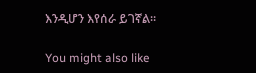እንዲሆን እየሰራ ይገኛል።

You might also like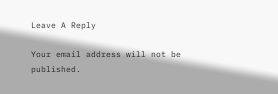Leave A Reply

Your email address will not be published.